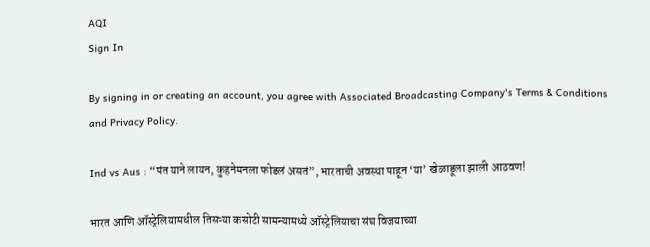AQI
Sign In

By signing in or creating an account, you agree with Associated Broadcasting Company's Terms & Conditions and Privacy Policy.

Ind vs Aus : “पंत याने लायन, कुहनेमनला फोडलं असतं”, भारताची अवस्था पाहून ‘या’ खेळाडूला झाली आठवण!

भारत आणि ऑस्ट्रेलियामधील तिसऱ्या कसोटी सामन्यामध्ये ऑस्ट्रेलियाचा संघ विजयाच्या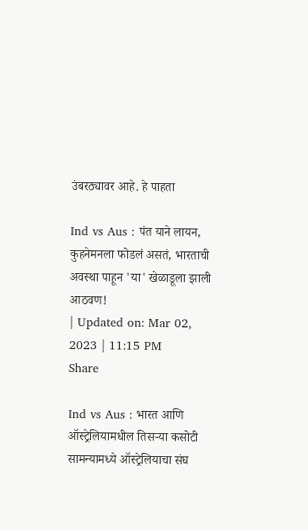उंबरठ्यावर आहे. हे पाहता

Ind vs Aus : पंत याने लायन, कुहनेमनला फोडलं असतं, भारताची अवस्था पाहून 'या' खेळाडूला झाली आठवण!
| Updated on: Mar 02, 2023 | 11:15 PM
Share

Ind vs Aus : भारत आणि ऑस्ट्रेलियामधील तिसऱ्या कसोटी सामन्यामध्ये ऑस्ट्रेलियाचा संघ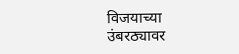विजयाच्या उंबरठ्यावर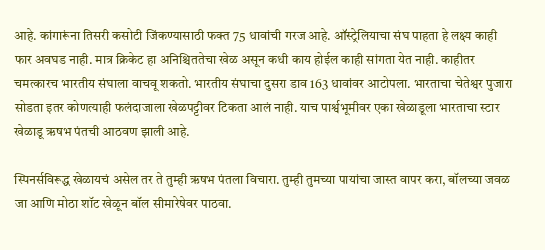आहे. कांगारूंना तिसरी कसोटी जिंकण्यासाठी फक्त 75 धावांची गरज आहे. ऑस्ट्रेलियाचा संघ पाहता हे लक्ष्य काही फार अवघड नाही. मात्र क्रिकेट हा अनिश्चिततेचा खेळ असून कधी काय होईल काही सांगता येत नाही. काहीतर चमत्कारच भारतीय संघाला वाचवू शकतो. भारतीय संघाचा दुसरा डाव 163 धावांवर आटोपला. भारताचा चेतेश्वर पुजारा सोडता इतर कोणत्याही फलंदाजाला खेळपट्टीवर टिकता आलं नाही. याच पार्श्वभूमीवर एका खेळाडूला भारताचा स्टार खेळाडू ऋषभ पंतची आठवण झाली आहे.

स्पिनर्सविरूद्ध खेळायचं असेल तर ते तुम्ही ऋषभ पंतला विचारा. तुम्ही तुमच्या पायांचा जास्त वापर करा, बॉलच्या जवळ जा आणि मोठा शॉट खेळून बॉल सीमारेषेवर पाठवा.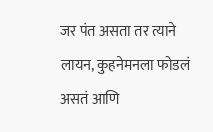जर पंत असता तर त्याने लायन, कुहनेमनला फोडलं असतं आणि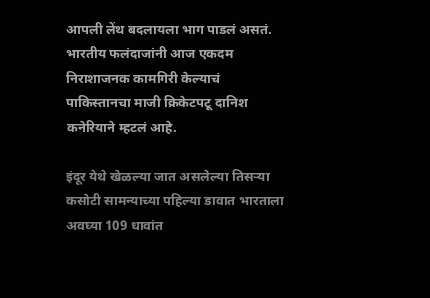आपली लेंथ बदलायला भाग पाडलं असतं. भारतीय फलंदाजांनी आज एकदम निराशाजनक कामगिरी केल्याचं पाकिस्तानचा माजी क्रिकेटपटू दानिश कनेरियाने म्हटलं आहे.

इंदूर येथे खेळल्या जात असलेल्या तिसऱ्या कसोटी सामन्याच्या पहिल्या डावात भारताला अवघ्या 109 धावांत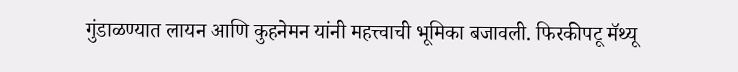गुंडाळण्यात लायन आणि कुहनेमन यांनी महत्त्वाची भूमिका बजावली. फिरकीपटू मॅथ्यू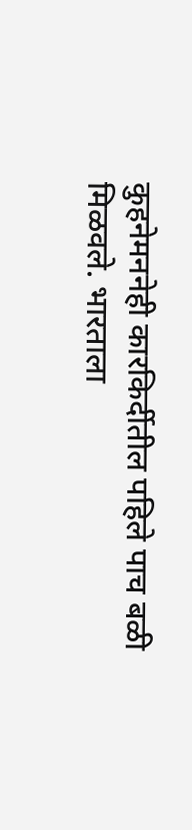कुहनेमननेही कारकिर्दीतील पहिले पाच बळी मिळवले. भारताला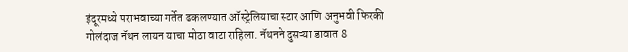इंदूरमध्ये पराभवाच्या गर्तेत ढकलण्यात ऑस्ट्रेलियाचा स्टार आणि अनुभवी फिरकी गोलंदाज नॅथन लायन याचा मोठा वाटा राहिला. नॅथनने दुसऱ्या डावात 8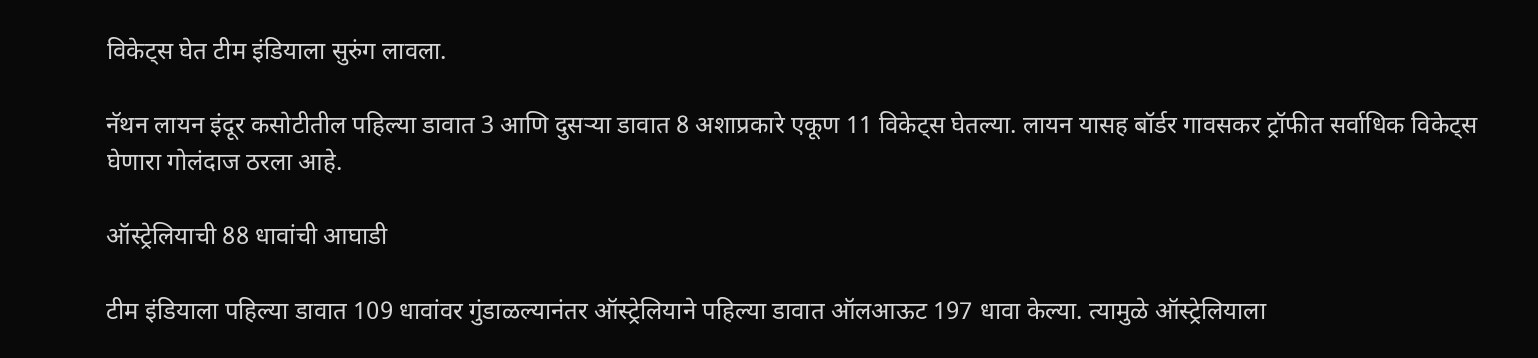विकेट्स घेत टीम इंडियाला सुरुंग लावला.

नॅथन लायन इंदूर कसोटीतील पहिल्या डावात 3 आणि दुसऱ्या डावात 8 अशाप्रकारे एकूण 11 विकेट्स घेतल्या. लायन यासह बॉर्डर गावसकर ट्रॉफीत सर्वाधिक विकेट्स घेणारा गोलंदाज ठरला आहे.

ऑस्ट्रेलियाची 88 धावांची आघाडी

टीम इंडियाला पहिल्या डावात 109 धावांवर गुंडाळल्यानंतर ऑस्ट्रेलियाने पहिल्या डावात ऑलआऊट 197 धावा केल्या. त्यामुळे ऑस्ट्रेलियाला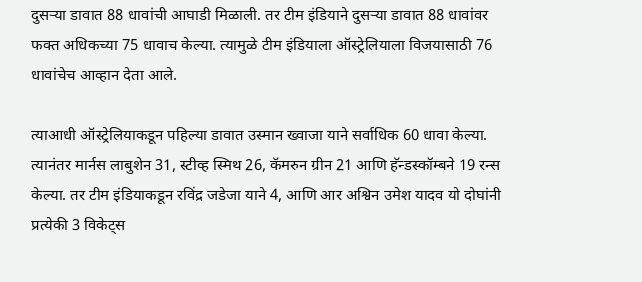दुसऱ्या डावात 88 धावांची आघाडी मिळाली. तर टीम इंडियाने दुसऱ्या डावात 88 धावांवर फक्त अधिकच्या 75 धावाच केल्या. त्यामुळे टीम इंडियाला ऑस्ट्रेलियाला विजयासाठी 76 धावांचेच आव्हान देता आले.

त्याआधी ऑस्ट्रेलियाकडून पहिल्या डावात उस्मान ख्वाजा याने सर्वाधिक 60 धावा केल्या. त्यानंतर मार्नस लाबुशेन 31, स्टीव्ह स्मिथ 26, कॅमरुन ग्रीन 21 आणि हॅन्डस्कॉम्बने 19 रन्स केल्या. तर टीम इंडियाकडून रविंद्र जडेजा याने 4, आणि आर अश्विन उमेश यादव यो दोघांनी प्रत्येकी 3 विकेट्स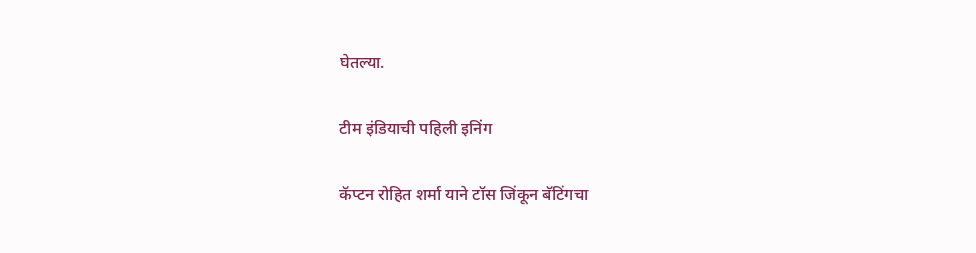घेतल्या.

टीम इंडियाची पहिली इनिंग

कॅप्टन रोहित शर्मा याने टॉस जिंकून बॅटिंगचा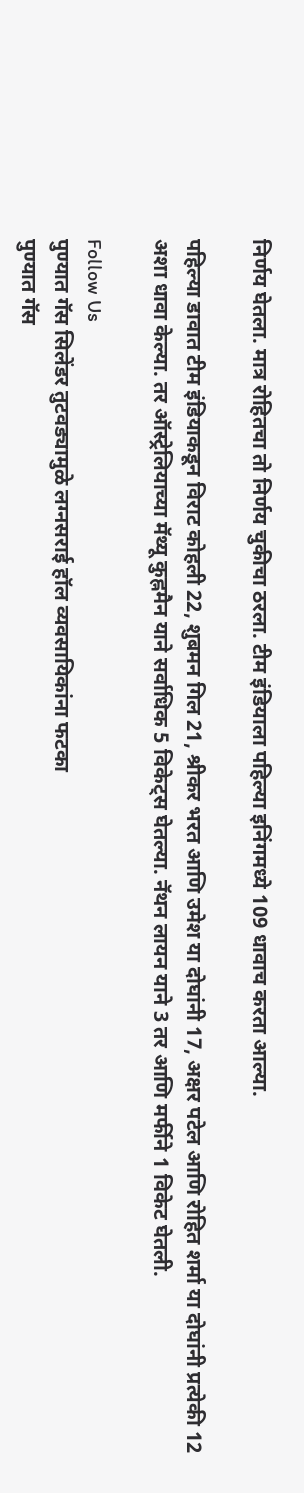निर्णय घेतला. मात्र रोहितचा तो निर्णय चुकीचा ठरला. टीम इंडियाला पहिल्या इनिंगमध्ये 109 धावाच करता आल्या.

पहिल्या डावात टीम इंडियाकडून विराट कोहली 22, शुबमन गिल 21, श्रीकर भरत आणि उमेश या दोघांनी 17, अक्षर पटेल आणि रोहित शर्मा या दोघांनी प्रत्येकी 12 अशा धावा केल्या. तर ऑस्ट्रेलियाच्या मॅथ्यू कुह्नमैन याने सर्वाधिक 5 विकेट्स घेतल्या. नॅथन लायन याने 3 तर आणि मर्फीने 1 विकेट घेतली.

Follow Us
पुण्यात गॅस सिलेंडर तुटवड्यामुळे लग्नसराई हॉल व्यवसायिकांना फटका
पुण्यात गॅस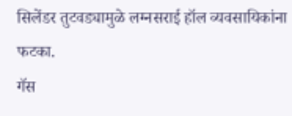सिलेंडर तुटवड्यामुळे लग्नसराई हॉल व्यवसायिकांना फटका.
गॅस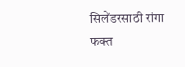सिलेंडरसाठी रांगा फक्त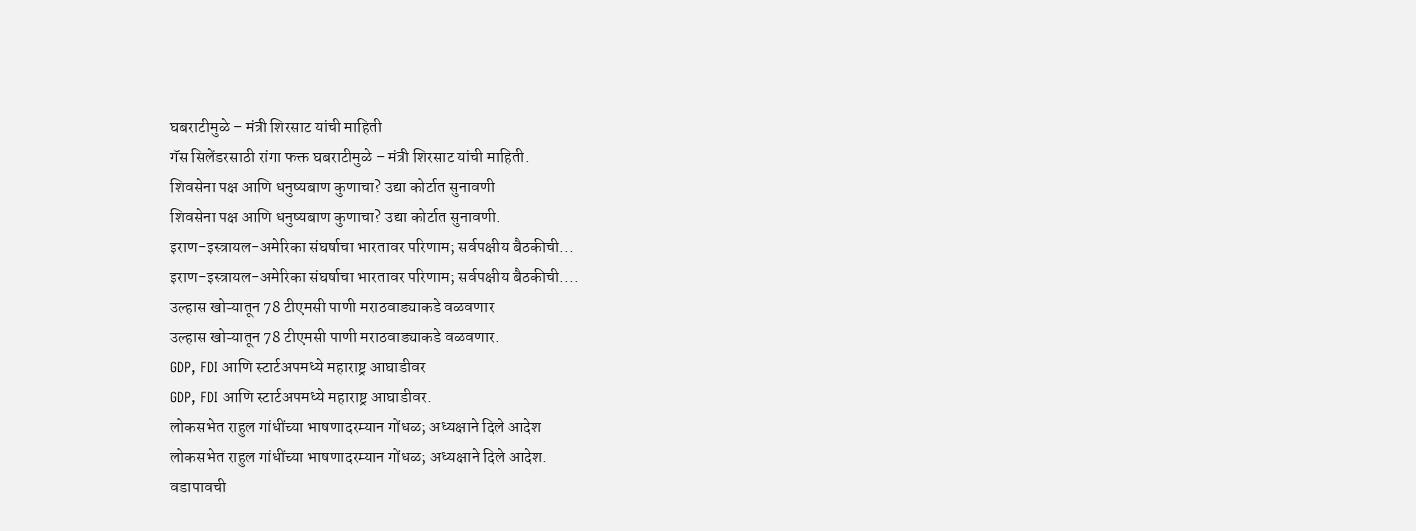घबराटीमुळे – मंत्री शिरसाट यांची माहिती
गॅस सिलेंडरसाठी रांगा फक्त घबराटीमुळे – मंत्री शिरसाट यांची माहिती.
शिवसेना पक्ष आणि धनुष्यबाण कुणाचा? उद्या कोर्टात सुनावणी
शिवसेना पक्ष आणि धनुष्यबाण कुणाचा? उद्या कोर्टात सुनावणी.
इराण-इस्त्रायल-अमेरिका संघर्षाचा भारतावर परिणाम; सर्वपक्षीय बैठकीची...
इराण-इस्त्रायल-अमेरिका संघर्षाचा भारतावर परिणाम; सर्वपक्षीय बैठकीची....
उल्हास खोऱ्यातून 78 टीएमसी पाणी मराठवाड्याकडे वळवणार
उल्हास खोऱ्यातून 78 टीएमसी पाणी मराठवाड्याकडे वळवणार.
GDP, FDI आणि स्टार्टअपमध्ये महाराष्ट्र आघाडीवर
GDP, FDI आणि स्टार्टअपमध्ये महाराष्ट्र आघाडीवर.
लोकसभेत राहुल गांधींच्या भाषणादरम्यान गोंधळ; अध्यक्षाने दिले आदेश
लोकसभेत राहुल गांधींच्या भाषणादरम्यान गोंधळ; अध्यक्षाने दिले आदेश.
वडापावची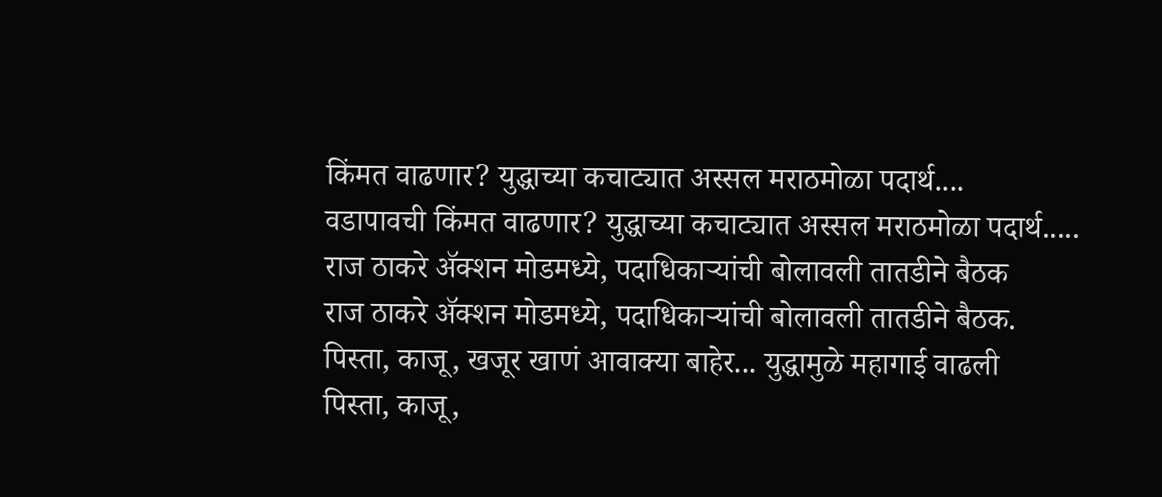किंमत वाढणार? युद्धाच्या कचाट्यात अस्सल मराठमोळा पदार्थ....
वडापावची किंमत वाढणार? युद्धाच्या कचाट्यात अस्सल मराठमोळा पदार्थ.....
राज ठाकरे अ‍ॅक्शन मोडमध्ये, पदाधिकाऱ्यांची बोलावली तातडीने बैठक
राज ठाकरे अ‍ॅक्शन मोडमध्ये, पदाधिकाऱ्यांची बोलावली तातडीने बैठक.
पिस्ता, काजू, खजूर खाणं आवाक्या बाहेर... युद्धामुळे महागाई वाढली
पिस्ता, काजू,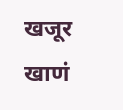खजूर खाणं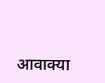आवाक्या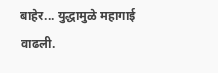बाहेर... युद्धामुळे महागाई वाढली.